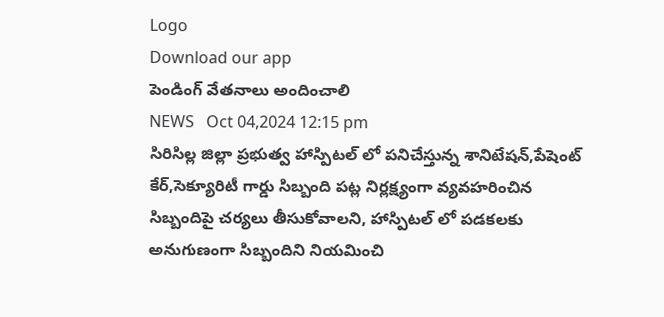Logo
Download our app
పెండింగ్ వేతనాలు అందించాలి
NEWS   Oct 04,2024 12:15 pm
సిరిసిల్ల జిల్లా ప్రభుత్వ హాస్పిటల్ లో పనిచేస్తున్న శానిటేషన్,పేషెంట్ కేర్,సెక్యూరిటీ గార్డు సిబ్బంది పట్ల నిర్లక్ష్యంగా వ్యవహరించిన సిబ్బందిపై చర్యలు తీసుకోవాలని, హాస్పిటల్ లో పడకలకు అనుగుణంగా సిబ్బందిని నియమించి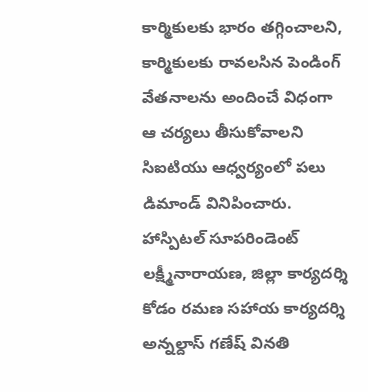కార్మికులకు భారం తగ్గించాలని, కార్మికులకు రావలసిన పెండింగ్ వేతనాలను అందించే విధంగా ఆ చర్యలు తీసుకోవాలని సిఐటియు ఆధ్వర్యంలో పలు డిమాండ్ వినిపించారు. హాస్పిటల్ సూపరిండెంట్ లక్ష్మీనారాయణ, జిల్లా కార్యదర్శి కోడం రమణ సహాయ కార్యదర్శి అన్నల్దాస్ గణేష్ వినతి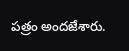పత్రం అందజేశారు.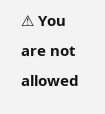⚠ You are not allowed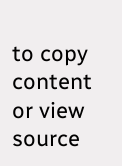to copy content or view source